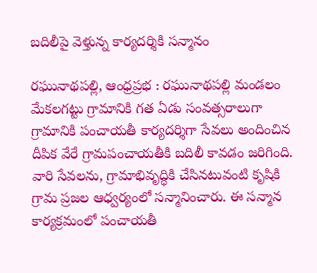బదిలీపై వెళ్తున్న కార్యదర్శికి సన్మానం

రఘునాథపల్లి, ఆంధ్రప్రభ : రఘునాథపల్లి మండలం మేకలగట్టు గ్రామానికి గత ఏడు సంవత్సరాలుగా గ్రామానికి పంచాయతీ కార్యదర్శిగా సేవలు అందించిన దీపిక వేరే గ్రామపంచాయతీకి బదిలీ కావడం జరిగింది. వారి సేవలను, గ్రామాభివృద్ధికి చేసినటువంటి కృషికి గ్రామ ప్రజల ఆధ్వర్యంలో సన్మానించారు. ఈ సన్మాన కార్యక్రమంలో పంచాయతీ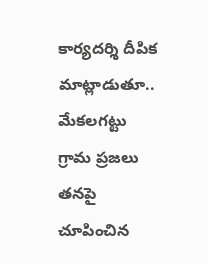కార్యదర్శి దీపిక మాట్లాడుతూ.. మేకలగట్టు గ్రామ ప్రజలు తనపై చూపించిన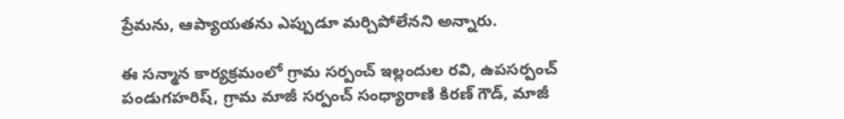ప్రేమను, ఆప్యాయతను ఎప్పుడూ మర్చిపోలేనని అన్నారు.

ఈ సన్మాన కార్యక్రమంలో గ్రామ సర్పంచ్ ఇల్లందుల రవి, ఉపసర్పంచ్ పండుగహరిష్, గ్రామ మాజీ సర్పంచ్ సంధ్యారాణి కిరణ్ గౌడ్, మాజీ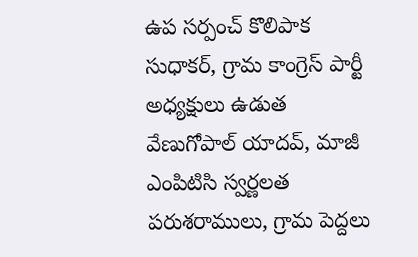ఉప సర్పంచ్ కొలిపాక సుధాకర్, గ్రామ కాంగ్రెస్ పార్టీ అధ్యక్షులు ఉడుత వేణుగోపాల్ యాదవ్, మాజీ ఎంపిటిసి స్వర్ణలత పరుశరాములు, గ్రామ పెద్దలు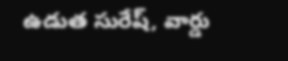ఉడుత సురేష్, వార్డు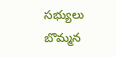సభ్యులు బొమ్మన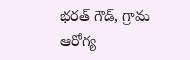భరత్ గౌడ్, గ్రామ ఆరోగ్య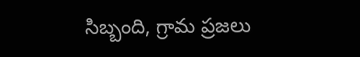సిబ్బంది, గ్రామ ప్రజలు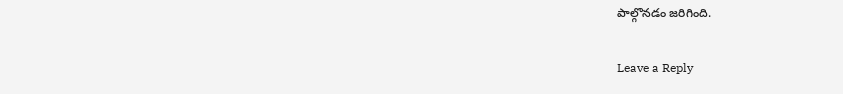పాల్గొనడం జరిగింది.

Leave a Reply